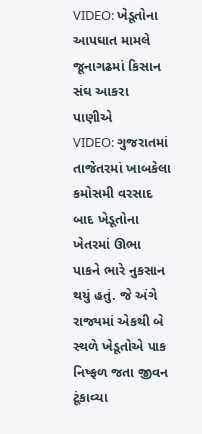VIDEO: ખેડૂતોના આપઘાત મામલે જૂનાગઢમાં કિસાન સંઘ આકરા પાણીએ
VIDEO: ગુજરાતમાં તાજેતરમાં ખાબકેલા કમોસમી વરસાદ બાદ ખેડૂતોના ખેતરમાં ઊભા પાકને ભારે નુકસાન થયું હતું. જે અંગે રાજ્યમાં એકથી બે સ્થળે ખેડૂતોએ પાક નિષ્ફળ જતા જીવન ટૂંકાવ્યા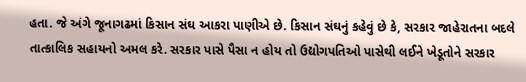હતા. જે અંગે જૂનાગઢમાં કિસાન સંઘ આકરા પાણીએ છે. કિસાન સંઘનું કહેવું છે કે, સરકાર જાહેરાતના બદલે તાત્કાલિક સહાયનો અમલ કરે. સરકાર પાસે પૈસા ન હોય તો ઉદ્યોગપતિઓ પાસેથી લઈને ખેડૂતોને સરકાર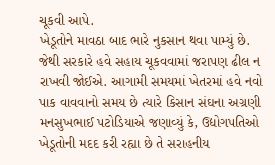ચૂકવી આપે.
ખેડૂતોને માવઠા બાદ ભારે નુકસાન થવા પામ્યું છે. જેથી સરકારે હવે સહાય ચૂકવવામાં જરાપણ ઢીલ ન રાખવી જોઈએ. આગામી સમયમાં ખેતરમાં હવે નવો પાક વાવવાનો સમય છે ત્યારે કિસાન સંઘના અગ્રણી મનસુખભાઈ પટોડિયાએ જણાવ્યું કે, ઉદ્યોગપતિઓ ખેડૂતોની મદદ કરી રહ્યા છે તે સરાહનીય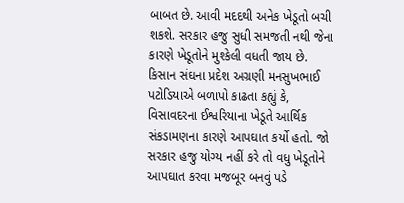બાબત છે. આવી મદદથી અનેક ખેડૂતો બચી શકશે. સરકાર હજુ સુધી સમજતી નથી જેના કારણે ખેડૂતોને મુશ્કેલી વધતી જાય છે. કિસાન સંઘના પ્રદેશ અગ્રણી મનસુખભાઈ પટોડિયાએ બળાપો કાઢતા કહ્યું કે, વિસાવદરના ઈશ્વરિયાના ખેડૂતે આર્થિક સંકડામણના કારણે આપઘાત કર્યો હતો. જો સરકાર હજુ યોગ્ય નહીં કરે તો વધુ ખેડૂતોને આપઘાત કરવા મજબૂર બનવું પડે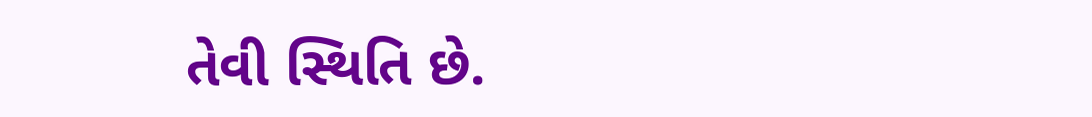તેવી સ્થિતિ છે.